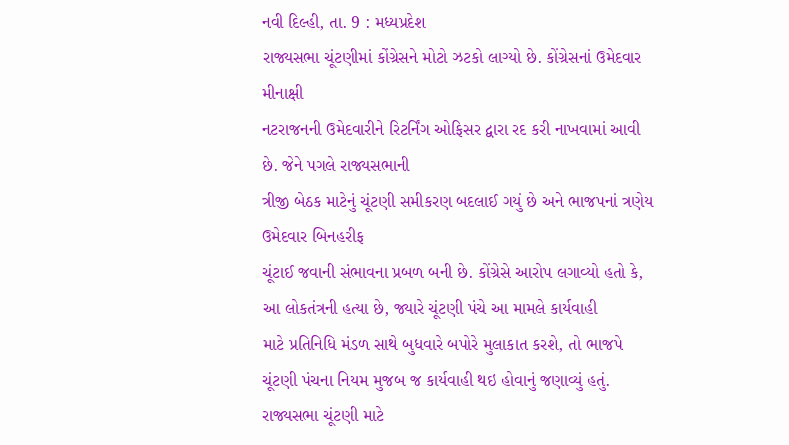નવી દિલ્હી, તા. 9 : મધ્યપ્રદેશ
રાજ્યસભા ચૂંટણીમાં કોંગ્રેસને મોટો ઝટકો લાગ્યો છે. કોંગ્રેસનાં ઉમેદવાર મીનાક્ષી
નટરાજનની ઉમેદવારીને રિટર્નિંગ ઓફિસર દ્વારા રદ કરી નાખવામાં આવી છે. જેને પગલે રાજ્યસભાની
ત્રીજી બેઠક માટેનું ચૂંટણી સમીકરણ બદલાઈ ગયું છે અને ભાજપનાં ત્રણેય ઉમેદવાર બિનહરીફ
ચૂંટાઈ જવાની સંભાવના પ્રબળ બની છે. કોંગ્રેસે આરોપ લગાવ્યો હતો કે, આ લોકતંત્રની હત્યા છે, જ્યારે ચૂંટણી પંચે આ મામલે કાર્યવાહી
માટે પ્રતિનિધિ મંડળ સાથે બુધવારે બપોરે મુલાકાત કરશે, તો ભાજપે
ચૂંટણી પંચના નિયમ મુજબ જ કાર્યવાહી થઇ હોવાનું જણાવ્યું હતું. રાજ્યસભા ચૂંટણી માટે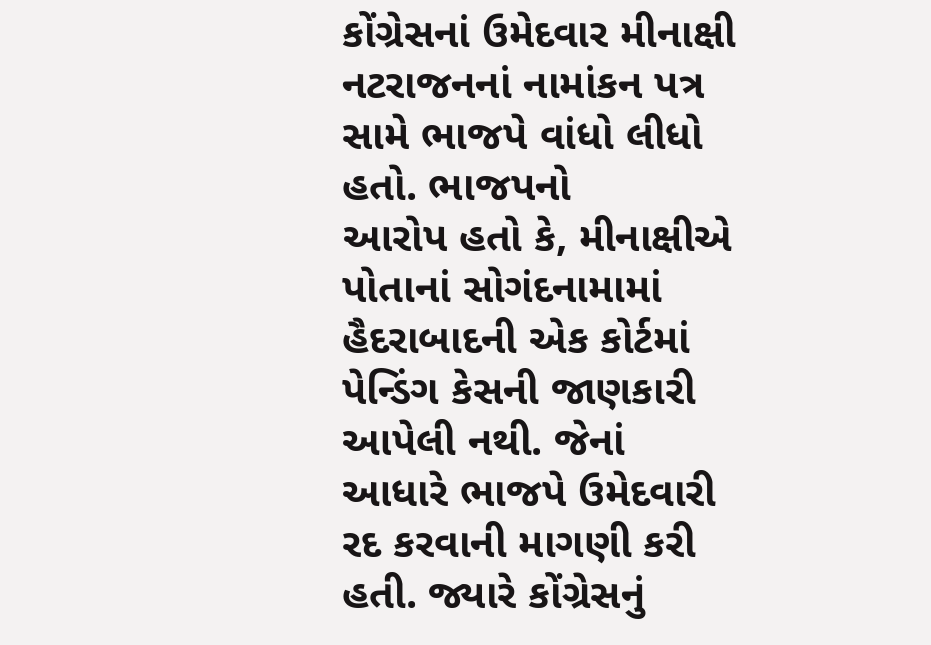કોંગ્રેસનાં ઉમેદવાર મીનાક્ષી નટરાજનનાં નામાંકન પત્ર સામે ભાજપે વાંધો લીધો હતો. ભાજપનો
આરોપ હતો કે, મીનાક્ષીએ પોતાનાં સોગંદનામામાં હૈદરાબાદની એક કોર્ટમાં
પેન્ડિંગ કેસની જાણકારી આપેલી નથી. જેનાં આધારે ભાજપે ઉમેદવારી રદ કરવાની માગણી કરી
હતી. જ્યારે કોંગ્રેસનું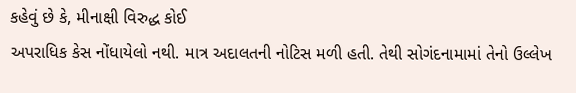કહેવું છે કે, મીનાક્ષી વિરુદ્ધ કોઈ
અપરાધિક કેસ નોંધાયેલો નથી. માત્ર અદાલતની નોટિસ મળી હતી. તેથી સોગંદનામામાં તેનો ઉલ્લેખ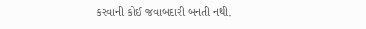કરવાની કોઈ જવાબદારી બનતી નથી.